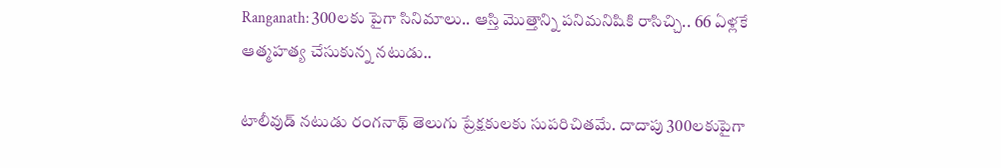Ranganath: 300లకు పైగా సినిమాలు.. ఆస్తి మొత్తాన్ని పనిమనిషికి రాసిచ్చి.. 66 ఏళ్లకే ఆత్మహత్య చేసుకున్న నటుడు..

టాలీవుడ్ నటుడు రంగనాథ్ తెలుగు ప్రేక్షకులకు సుపరిచితమే. దాదాపు 300లకుపైగా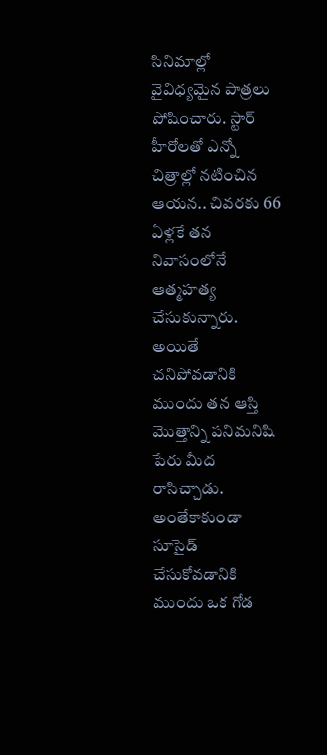సినిమాల్లో వైవిధ్యమైన పాత్రలు పోషించారు. స్టార్ హీరోలతో ఎన్నో చిత్రాల్లో నటించిన ఆయన.. చివరకు 66 ఏళ్లకే తన నివాసంలోనే ఆత్మహత్య చేసుకున్నారు. అయితే చనిపోవడానికి ముందు తన ఆస్తి మొత్తాన్ని పనిమనిషి పేరు మీద రాసిచ్చాడు. అంతేకాకుండా సూసైడ్ చేసుకోవడానికి ముందు ఒక గోడ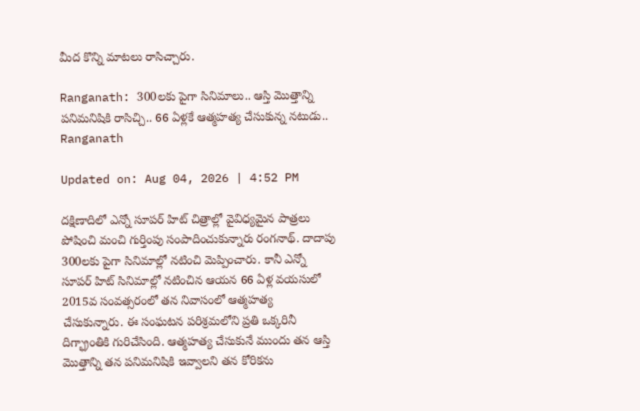మీద కొన్ని మాటలు రాసిచ్చారు.

Ranganath: 300లకు పైగా సినిమాలు.. ఆస్తి మొత్తాన్ని పనిమనిషికి రాసిచ్చి.. 66 ఏళ్లకే ఆత్మహత్య చేసుకున్న నటుడు..
Ranganath

Updated on: Aug 04, 2026 | 4:52 PM

దక్షిణాదిలో ఎన్నో సూపర్ హిట్ చిత్రాల్లో వైవిధ్యమైన పాత్రలు పోషించి మంచి గుర్తింపు సంపాదించుకున్నారు రంగనాథ్. దాదాపు 300లకు పైగా సినిమాల్లో నటించి మెప్పించారు. కానీ ఎన్నో సూపర్ హిట్ సినిమాల్లో నటించిన ఆయన 66 ఏళ్ల వయసులో 2015వ సంవత్సరంలో తన నివాసంలో ఆత్మహత్య చేసుకున్నారు. ఈ సంఘటన పరిశ్రమలోని ప్రతి ఒక్కరినీ దిగ్భ్రాంతికి గురిచేసింది. ఆత్మహత్య చేసుకునే ముందు తన ఆస్తి మొత్తాన్ని తన పనిమనిషికి ఇవ్వాలని తన కోరికను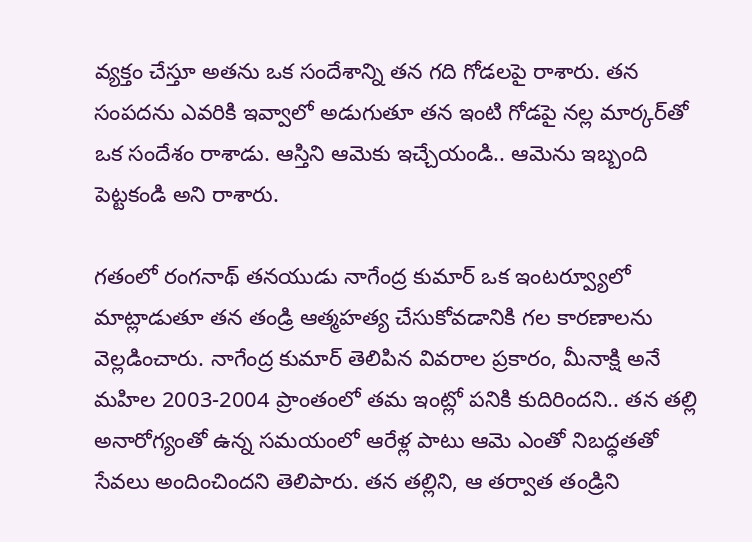వ్యక్తం చేస్తూ అతను ఒక సందేశాన్ని తన గది గోడలపై రాశారు. తన సంపదను ఎవరికి ఇవ్వాలో అడుగుతూ తన ఇంటి గోడపై నల్ల మార్కర్‌తో ఒక సందేశం రాశాడు. ఆస్తిని ఆమెకు ఇచ్చేయండి.. ఆమెను ఇబ్బంది పెట్టకండి అని రాశారు.

గతంలో రంగనాథ్ తనయుడు నాగేంద్ర కుమార్ ఒక ఇంటర్వ్యూలో మాట్లాడుతూ తన తండ్రి ఆత్మహత్య చేసుకోవడానికి గల కారణాలను వెల్లడించారు. నాగేంద్ర కుమార్ తెలిపిన వివరాల ప్రకారం, మీనాక్షి అనే మహిల 2003-2004 ప్రాంతంలో తమ ఇంట్లో పనికి కుదిరిందని.. తన తల్లి అనారోగ్యంతో ఉన్న సమయంలో ఆరేళ్ల పాటు ఆమె ఎంతో నిబద్ధతతో సేవలు అందించిందని తెలిపారు. తన తల్లిని, ఆ తర్వాత తండ్రిని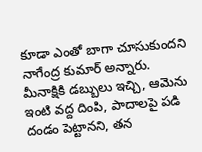కూడా ఎంతో బాగా చూసుకుందని నాగేంద్ర కుమార్ అన్నారు. మీనాక్షికి డబ్బులు ఇచ్చి, ఆమెను ఇంటి వద్ద దింపి, పాదాలపై పడి దండం పెట్టానని, తన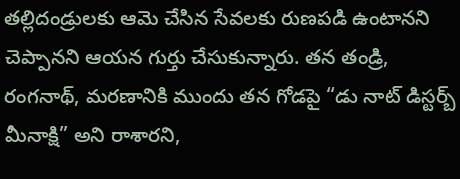తల్లిదండ్రులకు ఆమె చేసిన సేవలకు రుణపడి ఉంటానని చెప్పానని ఆయన గుర్తు చేసుకున్నారు. తన తండ్రి, రంగనాథ్, మరణానికి ముందు తన గోడపై “డు నాట్ డిస్టర్బ్ మీనాక్షి” అని రాశారని,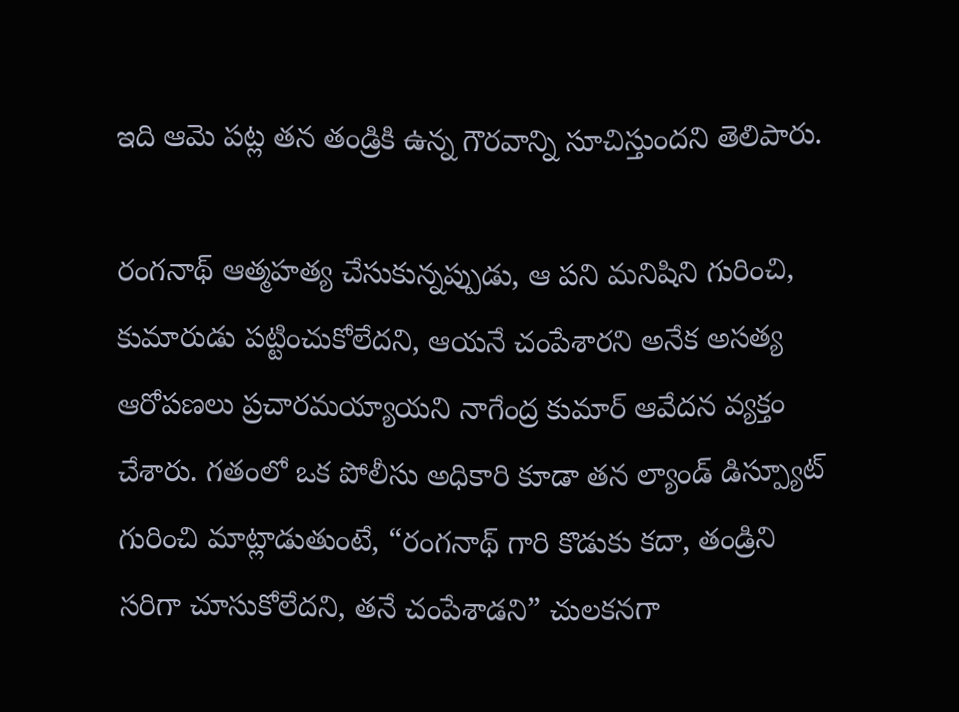ఇది ఆమె పట్ల తన తండ్రికి ఉన్న గౌరవాన్ని సూచిస్తుందని తెలిపారు.

రంగనాథ్ ఆత్మహత్య చేసుకున్నప్పుడు, ఆ పని మనిషిని గురించి, కుమారుడు పట్టించుకోలేదని, ఆయనే చంపేశారని అనేక అసత్య ఆరోపణలు ప్రచారమయ్యాయని నాగేంద్ర కుమార్ ఆవేదన వ్యక్తం చేశారు. గతంలో ఒక పోలీసు అధికారి కూడా తన ల్యాండ్ డిస్ప్యూట్ గురించి మాట్లాడుతుంటే, “రంగనాథ్ గారి కొడుకు కదా, తండ్రిని సరిగా చూసుకోలేదని, తనే చంపేశాడని” చులకనగా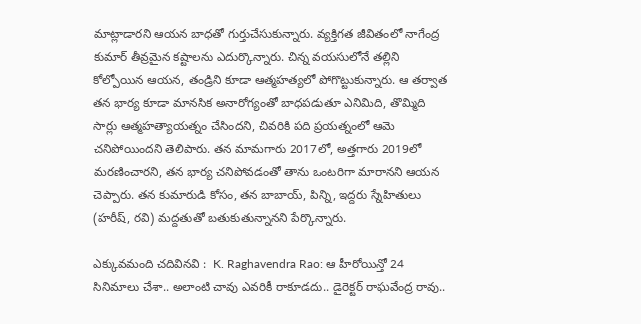మాట్లాడారని ఆయన బాధతో గుర్తుచేసుకున్నారు. వ్యక్తిగత జీవితంలో నాగేంద్ర కుమార్ తీవ్రమైన కష్టాలను ఎదుర్కొన్నారు. చిన్న వయసులోనే తల్లిని కోల్పోయిన ఆయన, తండ్రిని కూడా ఆత్మహత్యలో పోగొట్టుకున్నారు. ఆ తర్వాత తన భార్య కూడా మానసిక అనారోగ్యంతో బాధపడుతూ ఎనిమిది, తొమ్మిది సార్లు ఆత్మహత్యాయత్నం చేసిందని, చివరికి పది ప్రయత్నంలో ఆమె చనిపోయిందని తెలిపారు. తన మామగారు 2017లో, అత్తగారు 2019లో మరణించారని, తన భార్య చనిపోవడంతో తాను ఒంటరిగా మారానని ఆయన చెప్పారు. తన కుమారుడి కోసం, తన బాబాయ్, పిన్ని, ఇద్దరు స్నేహితులు (హరీష్, రవి) మద్దతుతో బతుకుతున్నానని పేర్కొన్నారు.

ఎక్కువమంది చదివినవి :  K. Raghavendra Rao: ఆ హీరోయిన్తో 24 సినిమాలు చేశా.. అలాంటి చావు ఎవరికీ రాకూడదు.. డైరెక్టర్ రాఘవేంద్ర రావు..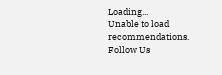Loading...
Unable to load recommendations.
Follow Us